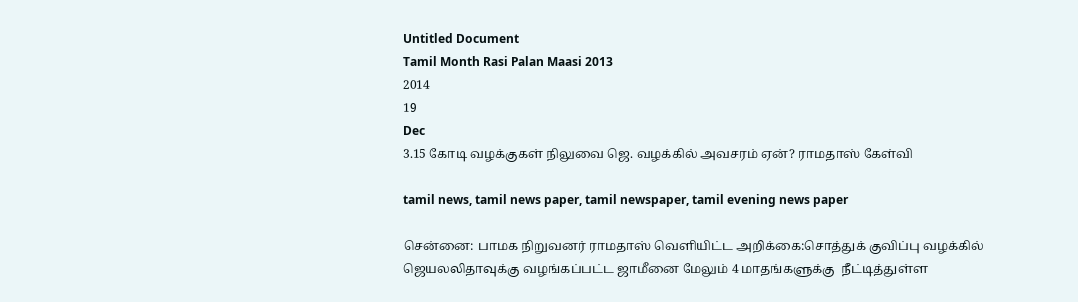Untitled Document
Tamil Month Rasi Palan Maasi 2013
2014
19
Dec
3.15 கோடி வழக்குகள் நிலுவை ஜெ. வழக்கில் அவசரம் ஏன்? ராமதாஸ் கேள்வி

tamil news, tamil news paper, tamil newspaper, tamil evening news paper

சென்னை: பாமக நிறுவனர் ராமதாஸ் வெளியிட்ட அறிக்கை:சொத்துக் குவிப்பு வழக்கில் ஜெயலலிதாவுக்கு வழங்கப்பட்ட ஜாமீனை மேலும் 4 மாதங்களுக்கு  நீட்டித்துள்ள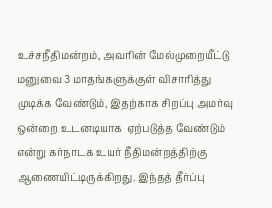உச்சநீதிமன்றம், அவரின் மேல்முறையீட்டு மனுவை 3 மாதங்களுக்குள் விசாரித்து முடிக்க வேண்டும், இதற்காக சிறப்பு அமர்வு ஒன்றை உடனடியாக  ஏற்படுத்த வேண்டும் என்று கர்நாடக உயர் நீதிமன்றத்திற்கு ஆணையிட்டிருக்கிறது. இந்தத் தீர்ப்பு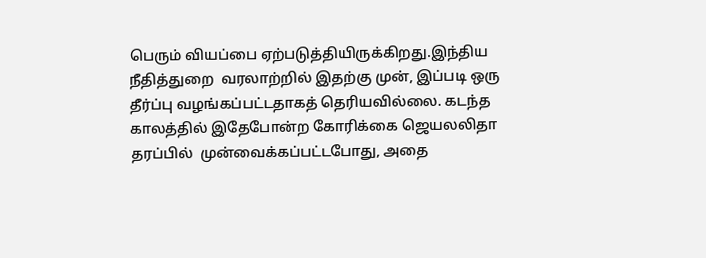பெரும் வியப்பை ஏற்படுத்தியிருக்கிறது.இந்திய நீதித்துறை  வரலாற்றில் இதற்கு முன், இப்படி ஒரு தீர்ப்பு வழங்கப்பட்டதாகத் தெரியவில்லை. கடந்த காலத்தில் இதேபோன்ற கோரிக்கை ஜெயலலிதா தரப்பில்  முன்வைக்கப்பட்டபோது, அதை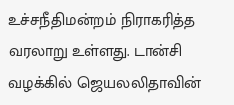உச்சநீதிமன்றம் நிராகரித்த வரலாறு உள்ளது. டான்சி வழக்கில் ஜெயலலிதாவின்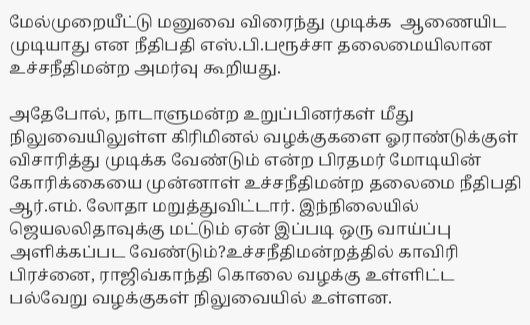மேல்முறையீட்டு மனுவை விரைந்து முடிக்க  ஆணையிட முடியாது என நீதிபதி எஸ்.பி.பரூச்சா தலைமையிலான உச்சநீதிமன்ற அமர்வு கூறியது.

அதேபோல், நாடாளுமன்ற உறுப்பினர்கள் மீது நிலுவையிலுள்ள கிரிமினல் வழக்குகளை ஓராண்டுக்குள் விசாரித்து முடிக்க வேண்டும் என்ற பிரதமர் மோடியின்  கோரிக்கையை முன்னாள் உச்சநீதிமன்ற தலைமை நீதிபதி ஆர்.எம். லோதா மறுத்துவிட்டார். இந்நிலையில் ஜெயலலிதாவுக்கு மட்டும் ஏன் இப்படி ஒரு வாய்ப்பு  அளிக்கப்பட வேண்டும்?உச்சநீதிமன்றத்தில் காவிரி பிரச்னை, ராஜிவ்காந்தி கொலை வழக்கு உள்ளிட்ட பல்வேறு வழக்குகள் நிலுவையில் உள்ளன.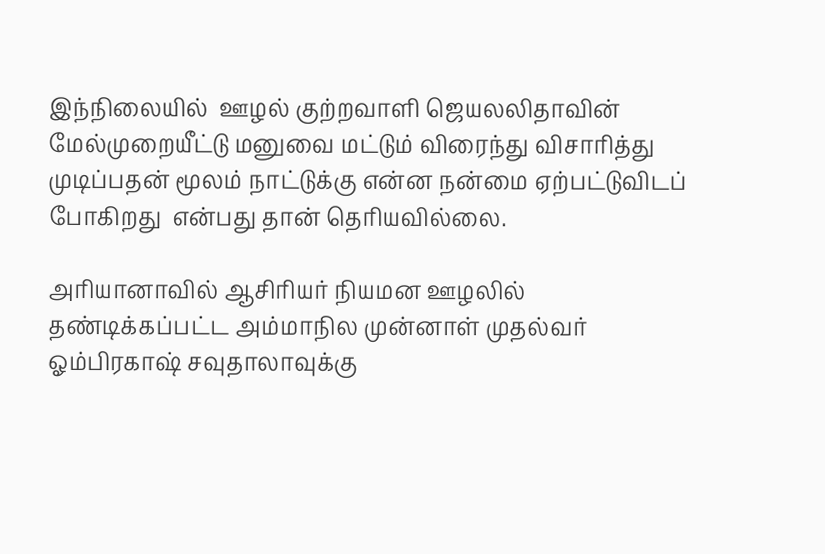இந்நிலையில்  ஊழல் குற்றவாளி ஜெயலலிதாவின் மேல்முறையீட்டு மனுவை மட்டும் விரைந்து விசாரித்து முடிப்பதன் மூலம் நாட்டுக்கு என்ன நன்மை ஏற்பட்டுவிடப் போகிறது  என்பது தான் தெரியவில்லை.

அரியானாவில் ஆசிரியர் நியமன ஊழலில் தண்டிக்கப்பட்ட அம்மாநில முன்னாள் முதல்வர் ஓம்பிரகாஷ் சவுதாலாவுக்கு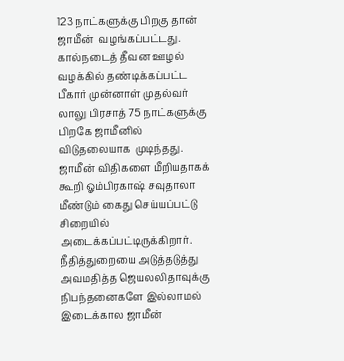123 நாட்களுக்கு பிறகு தான் ஜாமீன்  வழங்கப்பட்டது. கால்நடைத் தீவன ஊழல் வழக்கில் தண்டிக்கப்பட்ட பீகார் முன்னாள் முதல்வர் லாலு பிரசாத் 75 நாட்களுக்கு பிறகே ஜாமீனில் விடுதலையாக  முடிந்தது. ஜாமீன் விதிகளை மீறியதாகக் கூறி ஓம்பிரகாஷ் சவுதாலா மீண்டும் கைது செய்யப்பட்டு சிறையில் அடைக்கப்பட்டிருக்கிறார்.  நீதித்துறையை அடுத்தடுத்து  அவமதித்த ஜெயலலிதாவுக்கு நிபந்தனைகளே இல்லாமல் இடைக்கால ஜாமீன்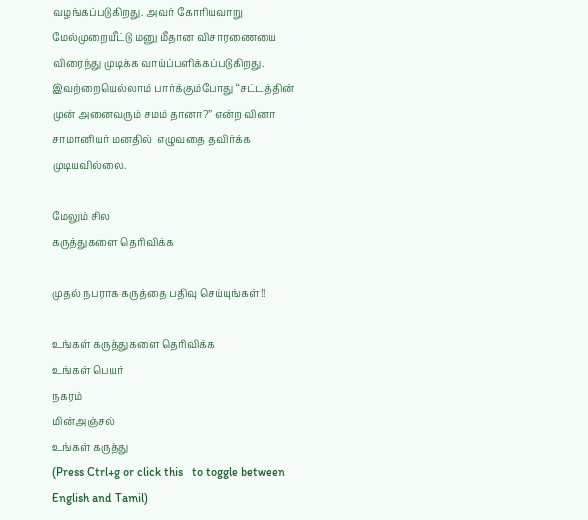வழங்கப்படுகிறது. அவர் கோரியவாறு மேல்முறையீட்டு மனு மீதான விசாரணையை  விரைந்து முடிக்க வாய்ப்பளிக்கப்படுகிறது. இவற்றையெல்லாம் பார்க்கும்போது ‘‘சட்டத்தின் முன் அனைவரும் சமம் தானா?’’ என்ற வினா சாமானியர் மனதில்  எழுவதை தவிர்க்க முடியவில்லை.

மேலும் சில
கருத்துகளை தெரிவிக்க

முதல் நபராக கருத்தை பதிவு செய்யுங்கள்!!

உங்கள் கருத்துகளை தெரிவிக்க
உங்கள் பெயர்
நகரம்
மின்அஞ்சல்
உங்கள் கருத்து
(Press Ctrl+g or click this   to toggle between English and Tamil)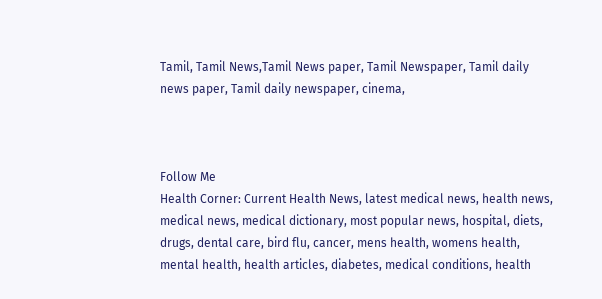Tamil, Tamil News,Tamil News paper, Tamil Newspaper, Tamil daily news paper, Tamil daily newspaper, cinema,



Follow Me
Health Corner: Current Health News, latest medical news, health news, medical news, medical dictionary, most popular news, hospital, diets, drugs, dental care, bird flu, cancer, mens health, womens health, mental health, health articles, diabetes, medical conditions, health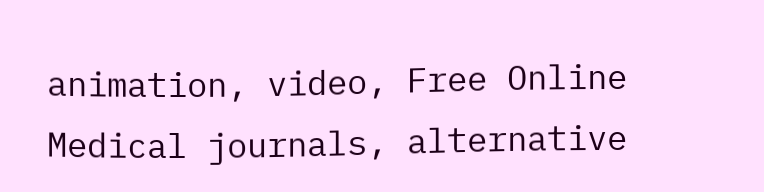animation, video, Free Online Medical journals, alternative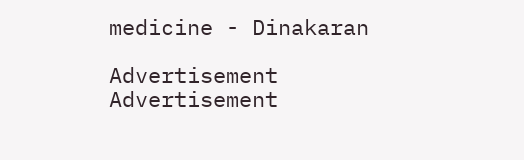medicine - Dinakaran

Advertisement
Advertisement